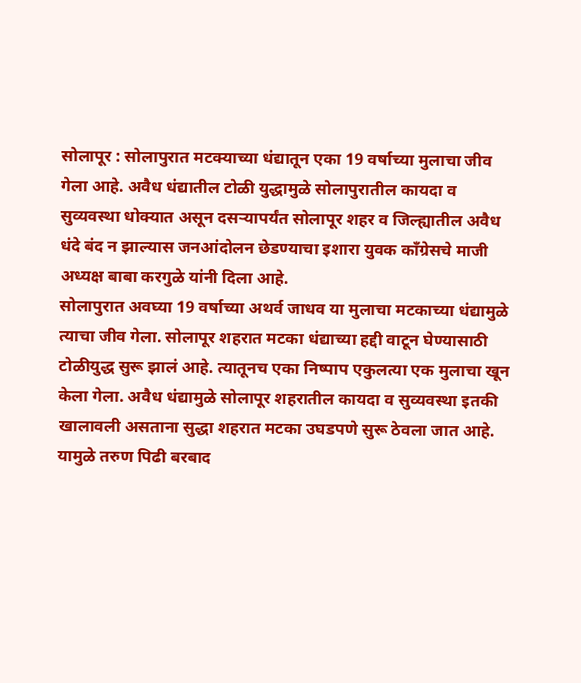सोलापूर : सोलापुरात मटक्याच्या धंद्यातून एका 19 वर्षाच्या मुलाचा जीव गेला आहे. अवैध धंद्यातील टोळी युद्धामुळे सोलापुरातील कायदा व सुव्यवस्था धोक्यात असून दसऱ्यापर्यंत सोलापूर शहर व जिल्ह्यातील अवैध धंदे बंद न झाल्यास जनआंदोलन छेडण्याचा इशारा युवक काँग्रेसचे माजी अध्यक्ष बाबा करगुळे यांनी दिला आहे.
सोलापुरात अवघ्या 19 वर्षाच्या अथर्व जाधव या मुलाचा मटकाच्या धंद्यामुळे त्याचा जीव गेला. सोलापूर शहरात मटका धंद्याच्या हद्दी वाटून घेण्यासाठी टोळीयुद्ध सुरू झालं आहे. त्यातूनच एका निष्पाप एकुलत्या एक मुलाचा खून केला गेला. अवैध धंद्यामुळे सोलापूर शहरातील कायदा व सुव्यवस्था इतकी खालावली असताना सुद्धा शहरात मटका उघडपणे सुरू ठेवला जात आहे. यामुळे तरुण पिढी बरबाद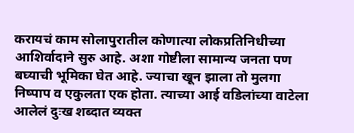करायचं काम सोलापुरातील कोणात्या लोकप्रतिनिधीच्या आशिर्वादाने सुरु आहे. अशा गोष्टीला सामान्य जनता पण बघ्याची भूमिका घेत आहे. ज्याचा खून झाला तो मुलगा निष्पाप व एकुलता एक होता. त्याच्या आई वडिलांच्या वाटेला आलेलं दुःख शब्दात व्यक्त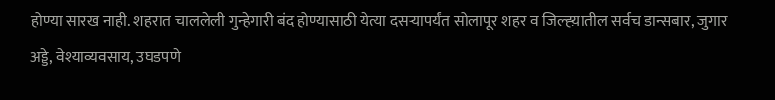होण्या सारख नाही. शहरात चाललेली गुन्हेगारी बंद होण्यासाठी येत्या दसऱ्यापर्यंत सोलापूर शहर व जिल्ह्य़ातील सर्वच डान्सबार, जुगार अड्डे, वेश्याव्यवसाय, उघडपणे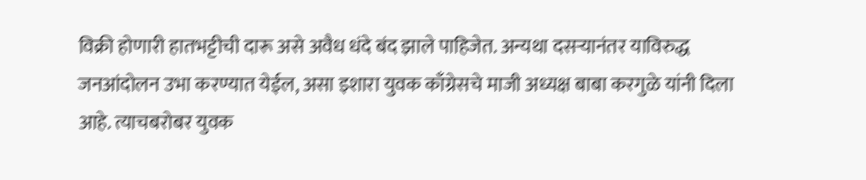विक्री होणारी हातभट्टीची दारू असे अवैध धंदे बंद झाले पाहिजेत. अन्यथा दसऱ्यानंतर याविरुद्ध जनआंदोलन उभा करण्यात येईल, असा इशारा युवक काँग्रेसचे माजी अध्यक्ष बाबा करगुळे यांनी दिला आहे. त्याचबरोबर युवक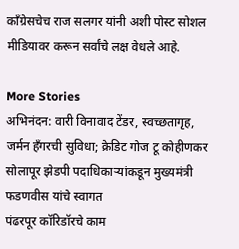काँग्रेसचेच राज सलगर यांनी अशी पोस्ट सोशल मीडियावर करून सर्वांचे लक्ष वेधले आहे.

More Stories
अभिनंदन: वारी विनावाद टेंडर, स्वच्छतागृह, जर्मन हँगरची सुविधा; क्रेडिट गोज टू कोहीणकर
सोलापूर झेडपी पदाधिकाऱ्यांकडून मुख्यमंत्री फडणवीस यांचे स्वागत
पंढरपूर कॉरिडॉरचे काम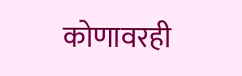कोणावरही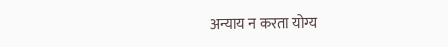अन्याय न करता योग्य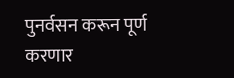पुनर्वसन करून पूर्ण करणार